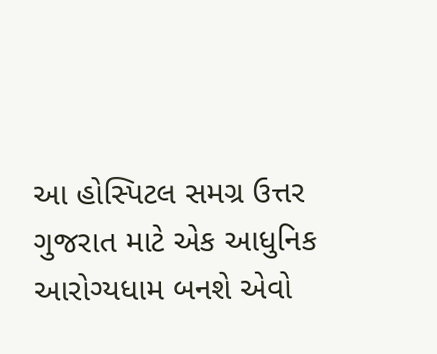આ હોસ્પિટલ સમગ્ર ઉત્તર ગુજરાત માટે એક આધુનિક આરોગ્યધામ બનશે એવો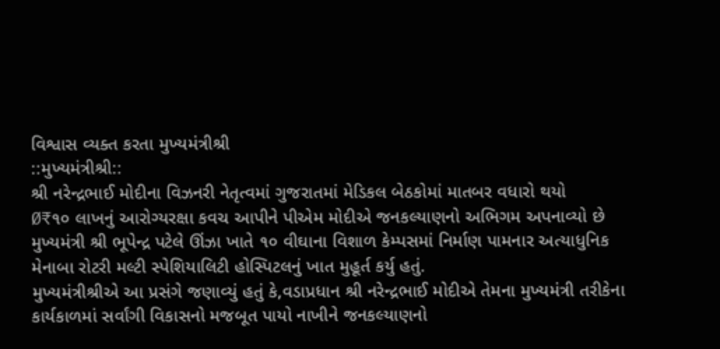વિશ્વાસ વ્યક્ત કરતા મુખ્યમંત્રીશ્રી
::મુખ્યમંત્રીશ્રી::
શ્રી નરેન્દ્રભાઈ મોદીના વિઝનરી નેતૃત્વમાં ગુજરાતમાં મેડિકલ બેઠકોમાં માતબર વધારો થયો
Ø₹૧૦ લાખનું આરોગ્યરક્ષા કવચ આપીને પીએમ મોદીએ જનકલ્યાણનો અભિગમ અપનાવ્યો છે
મુખ્યમંત્રી શ્રી ભૂપેન્દ્ર પટેલે ઊંઝા ખાતે ૧૦ વીઘાના વિશાળ કેમ્પસમાં નિર્માણ પામનાર અત્યાધુનિક મેનાબા રોટરી મલ્ટી સ્પેશિયાલિટી હોસ્પિટલનું ખાત મુહૂર્ત કર્યુ હતું.
મુખ્યમંત્રીશ્રીએ આ પ્રસંગે જણાવ્યું હતું કે,વડાપ્રધાન શ્રી નરેન્દ્રભાઈ મોદીએ તેમના મુખ્યમંત્રી તરીકેના કાર્યકાળમાં સર્વાંગી વિકાસનો મજબૂત પાયો નાખીને જનકલ્યાણનો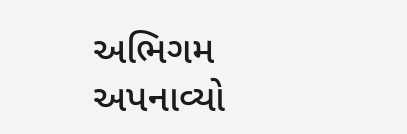અભિગમ અપનાવ્યો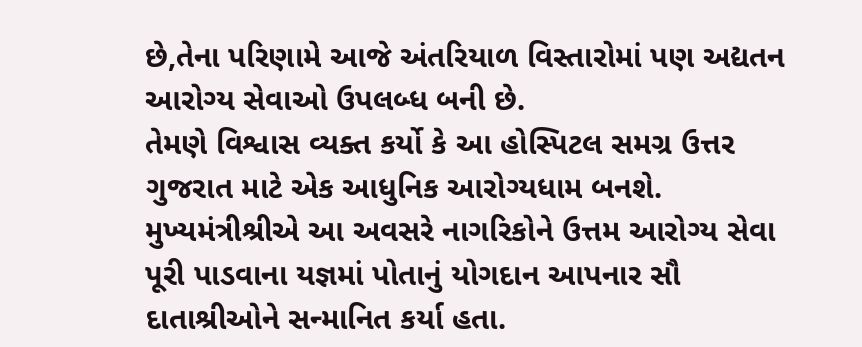છે,તેના પરિણામે આજે અંતરિયાળ વિસ્તારોમાં પણ અદ્યતન આરોગ્ય સેવાઓ ઉપલબ્ધ બની છે.
તેમણે વિશ્વાસ વ્યક્ત કર્યો કે આ હોસ્પિટલ સમગ્ર ઉત્તર ગુજરાત માટે એક આધુનિક આરોગ્યધામ બનશે. મુખ્યમંત્રીશ્રીએ આ અવસરે નાગરિકોને ઉત્તમ આરોગ્ય સેવા પૂરી પાડવાના યજ્ઞમાં પોતાનું યોગદાન આપનાર સૌ દાતાશ્રીઓને સન્માનિત કર્યા હતા.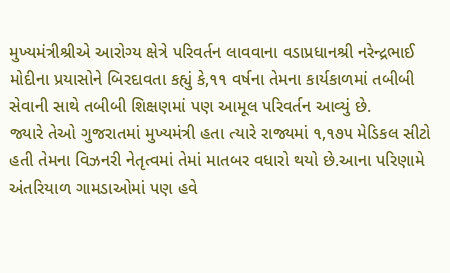મુખ્યમંત્રીશ્રીએ આરોગ્ય ક્ષેત્રે પરિવર્તન લાવવાના વડાપ્રધાનશ્રી નરેન્દ્રભાઈ મોદીના પ્રયાસોને બિરદાવતા કહ્યું કે,૧૧ વર્ષના તેમના કાર્યકાળમાં તબીબી સેવાની સાથે તબીબી શિક્ષણમાં પણ આમૂલ પરિવર્તન આવ્યું છે.
જ્યારે તેઓ ગુજરાતમાં મુખ્યમંત્રી હતા ત્યારે રાજ્યમાં ૧,૧૭૫ મેડિકલ સીટો હતી તેમના વિઝનરી નેતૃત્વમાં તેમાં માતબર વધારો થયો છે.આના પરિણામે અંતરિયાળ ગામડાઓમાં પણ હવે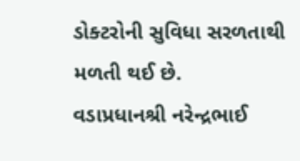ડોક્ટરોની સુવિધા સરળતાથી મળતી થઈ છે.
વડાપ્રધાનશ્રી નરેન્દ્રભાઈ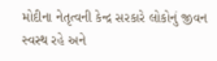મોદીના નેતૃત્વની કેન્દ્ર સરકારે લોકોનું જીવન સ્વસ્થ રહે અને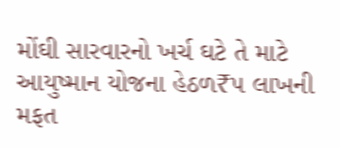મોંઘી સારવારનો ખર્ચ ઘટે તે માટે આયુષ્માન યોજના હેઠળ₹૫ લાખની મફત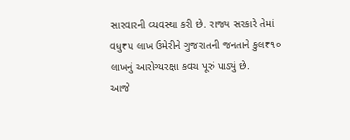સારવારની વ્યવસ્થા કરી છે. રાજ્ય સરકારે તેમાં વધુ₹૫ લાખ ઉમેરીને ગુજરાતની જનતાને કુલ₹૧૦ લાખનું આરોગ્યરક્ષા કવચ પૂરું પાડ્યું છે.
આજે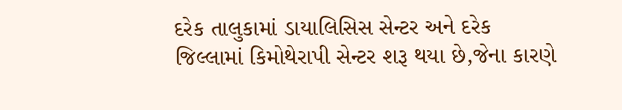દરેક તાલુકામાં ડાયાલિસિસ સેન્ટર અને દરેક જિલ્લામાં કિમોથેરાપી સેન્ટર શરૂ થયા છે,જેના કારણે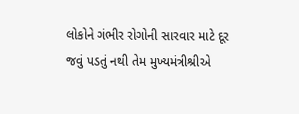લોકોને ગંભીર રોગોની સારવાર માટે દૂર જવું પડતું નથી તેમ મુખ્યમંત્રીશ્રીએ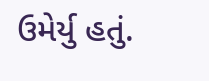ઉમેર્યુ હતું.